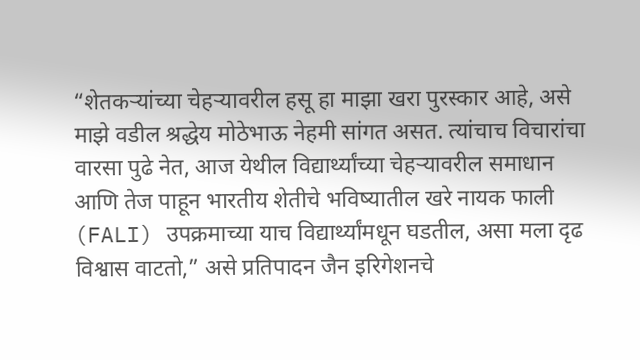“शेतकऱ्यांच्या चेहऱ्यावरील हसू हा माझा खरा पुरस्कार आहे, असे माझे वडील श्रद्धेय मोठेभाऊ नेहमी सांगत असत. त्यांचाच विचारांचा वारसा पुढे नेत, आज येथील विद्यार्थ्यांच्या चेहऱ्यावरील समाधान आणि तेज पाहून भारतीय शेतीचे भविष्यातील खरे नायक फाली (FALI) उपक्रमाच्या याच विद्यार्थ्यांमधून घडतील, असा मला दृढ विश्वास वाटतो,” असे प्रतिपादन जैन इरिगेशनचे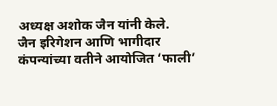अध्यक्ष अशोक जैन यांनी केले.
जैन इरिगेशन आणि भागीदार कंपन्यांच्या वतीने आयोजित ‘फाली’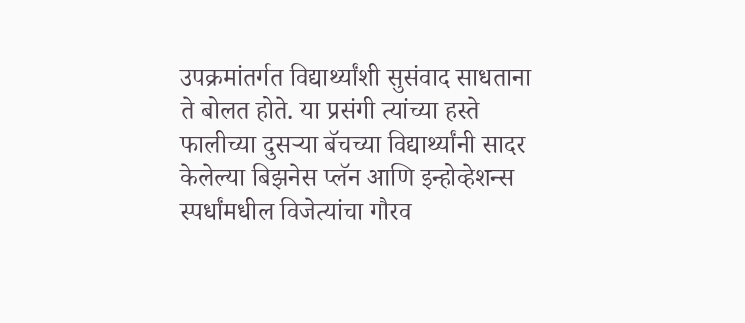उपक्रमांतर्गत विद्यार्थ्यांशी सुसंवाद साधताना ते बोलत होते. या प्रसंगी त्यांच्या हस्ते फालीच्या दुसऱ्या बॅचच्या विद्यार्थ्यांनी सादर केलेल्या बिझनेस प्लॅन आणि इन्होव्हेशन्स स्पर्धांमधील विजेत्यांचा गौरव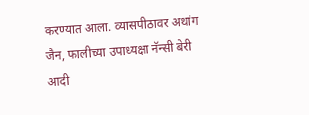करण्यात आला. व्यासपीठावर अथांग जैन, फालीच्या उपाध्यक्षा नॅन्सी बेरी आदी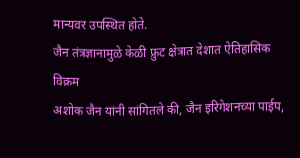मान्यवर उपस्थित होते.
जैन तंत्रज्ञानामुळे केळी फ्रुट क्षेत्रात देशात ऐतिहासिक विक्रम
अशोक जैन यांनी सांगितले की, जैन इरिगेशनच्या पाईप,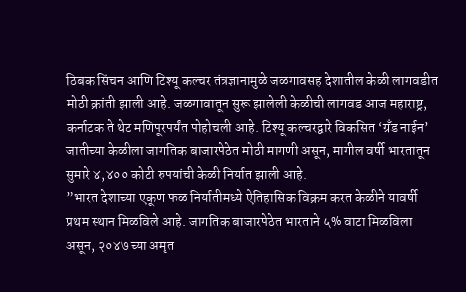ठिबक सिंचन आणि टिश्यू कल्चर तंत्रज्ञानामुळे जळगावसह देशातील केळी लागवडीत मोठी क्रांती झाली आहे. जळगावातून सुरू झालेली केळीची लागवड आज महाराष्ट्र, कर्नाटक ते थेट मणिपूरपर्यंत पोहोचली आहे. टिश्यू कल्चरद्वारे विकसित ‘ग्रँड नाईन’ जातीच्या केळीला जागतिक बाजारपेठेत मोठी मागणी असून, मागील वर्षी भारतातून सुमारे ४,४०० कोटी रुपयांची केळी निर्यात झाली आहे.
”भारत देशाच्या एकूण फळ निर्यातीमध्ये ऐतिहासिक विक्रम करत केळीने यावर्षी प्रथम स्थान मिळविले आहे. जागतिक बाजारपेठेत भारताने ५% वाटा मिळविला असून, २०४७ च्या अमृत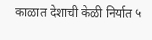काळात देशाची केळी निर्यात ५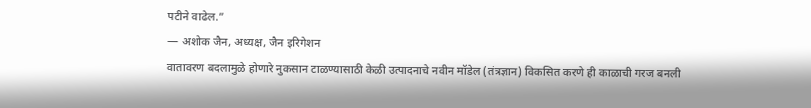पटीने वाढेल.”
— अशोक जैन, अध्यक्ष, जैन इरिगेशन
वातावरण बदलामुळे होणारे नुकसान टाळण्यासाठी केळी उत्पादनाचे नवीन मॉडेल (तंत्रज्ञान) विकसित करणे ही काळाची गरज बनली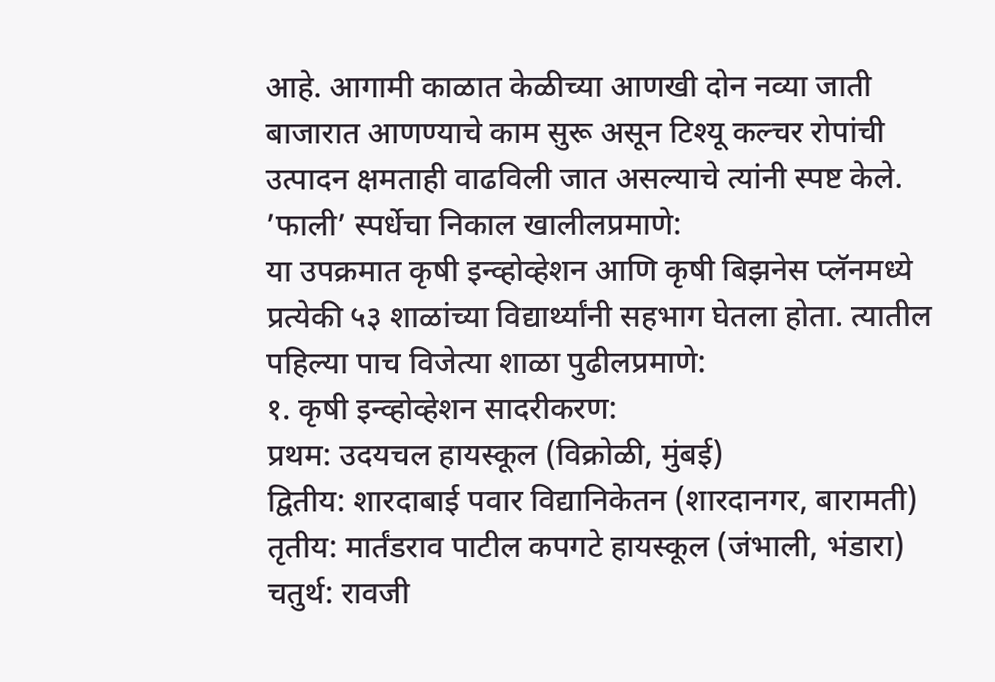आहे. आगामी काळात केळीच्या आणखी दोन नव्या जाती बाजारात आणण्याचे काम सुरू असून टिश्यू कल्चर रोपांची उत्पादन क्षमताही वाढविली जात असल्याचे त्यांनी स्पष्ट केले.
’फाली’ स्पर्धेचा निकाल खालीलप्रमाणे:
या उपक्रमात कृषी इन्व्होव्हेशन आणि कृषी बिझनेस प्लॅनमध्ये प्रत्येकी ५३ शाळांच्या विद्यार्थ्यांनी सहभाग घेतला होता. त्यातील पहिल्या पाच विजेत्या शाळा पुढीलप्रमाणे:
१. कृषी इन्व्होव्हेशन सादरीकरण:
प्रथम: उदयचल हायस्कूल (विक्रोळी, मुंबई)
द्वितीय: शारदाबाई पवार विद्यानिकेतन (शारदानगर, बारामती)
तृतीय: मार्तंडराव पाटील कपगटे हायस्कूल (जंभाली, भंडारा)
चतुर्थ: रावजी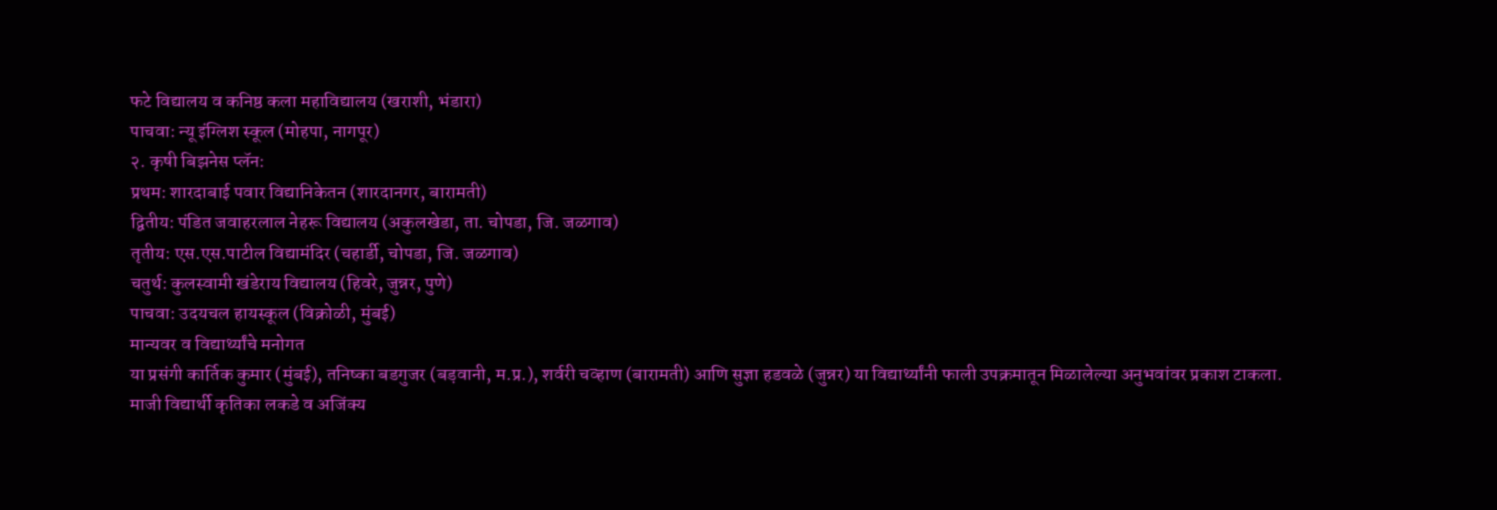फटे विद्यालय व कनिष्ठ कला महाविद्यालय (खराशी, भंडारा)
पाचवा: न्यू इंग्लिश स्कूल (मोहपा, नागपूर)
२. कृषी बिझनेस प्लॅन:
प्रथम: शारदाबाई पवार विद्यानिकेतन (शारदानगर, बारामती)
द्वितीय: पंडित जवाहरलाल नेहरू विद्यालय (अकुलखेडा, ता. चोपडा, जि. जळगाव)
तृतीय: एस.एस.पाटील विद्यामंदिर (चहार्डी, चोपडा, जि. जळगाव)
चतुर्थ: कुलस्वामी खंडेराय विद्यालय (हिवरे, जुन्नर, पुणे)
पाचवा: उदयचल हायस्कूल (विक्रोळी, मुंबई)
मान्यवर व विद्यार्थ्यांचे मनोगत
या प्रसंगी कार्तिक कुमार (मुंबई), तनिष्का बडगुजर (बड़वानी, म.प्र.), शर्वरी चव्हाण (बारामती) आणि सुज्ञा हडवळे (जुन्नर) या विद्यार्थ्यांनी फाली उपक्रमातून मिळालेल्या अनुभवांवर प्रकाश टाकला. माजी विद्यार्थी कृतिका लकडे व अजिंक्य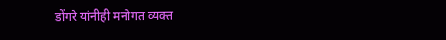डोंगरे यांनीही मनोगत व्यक्त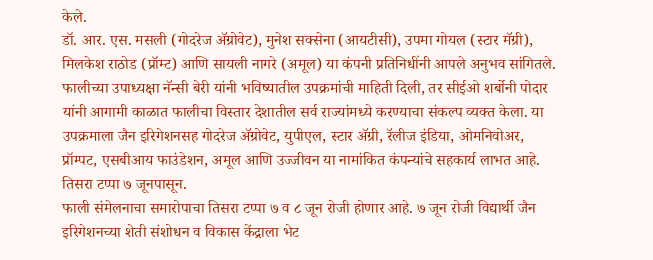केले.
डॉ. आर. एस. मसली (गोदरेज ॲग्रोवेट), मुनेश सक्सेना (आयटीसी), उपमा गोयल (स्टार मॅग्री), मिलकेश राठोड (प्रॉम्ट) आणि सायली नागरे (अमूल) या कंपनी प्रतिनिधींनी आपले अनुभव सांगितले. फालीच्या उपाध्यक्षा नॅन्सी बेरी यांनी भविष्यातील उपक्रमांची माहिती दिली, तर सीईओ शर्बोनी पोदार यांनी आगामी काळात फालीचा विस्तार देशातील सर्व राज्यांमध्ये करण्याचा संकल्प व्यक्त केला. या उपक्रमाला जैन इरिगेशनसह गोदरेज ॲग्रोवेट, युपीएल, स्टार ॲग्री, रॅलीज इंडिया, ओमनिवोअर, प्रॉम्पट, एसबीआय फाउंडेशन, अमूल आणि उज्जीवन या नामांकित कंपन्यांचे सहकार्य लाभत आहे.
तिसरा टप्पा ७ जूनपासून.
फाली संमेलनाचा समारोपाचा तिसरा टप्पा ७ व ८ जून रोजी होणार आहे. ७ जून रोजी विद्यार्थी जैन इरिगेशनच्या शेती संशोधन व विकास केंद्राला भेट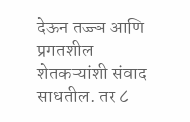देऊन तज्ज्ञ आणि प्रगतशील शेतकऱ्यांशी संवाद साधतील. तर ८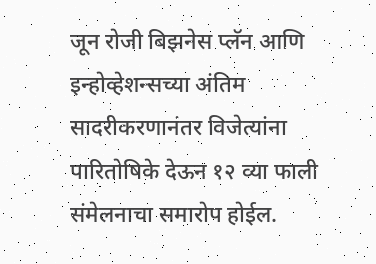जून रोजी बिझनेस प्लॅन आणि इन्होव्हेशन्सच्या अंतिम सादरीकरणानंतर विजेत्यांना पारितोषिके देऊन १२ व्या फाली संमेलनाचा समारोप होईल.